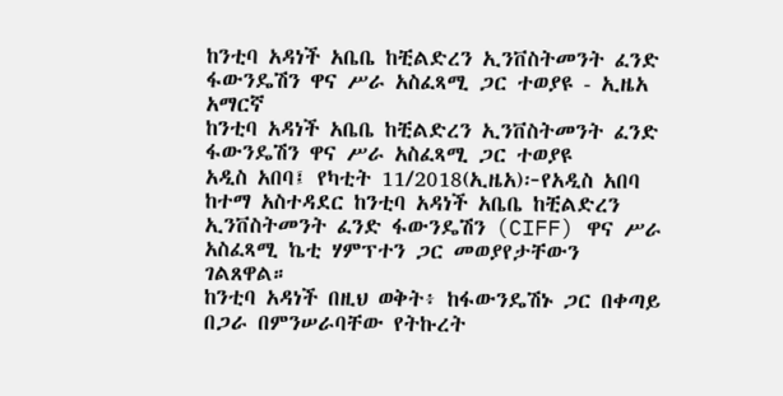ከንቲባ አዳነች አቤቤ ከቺልድረን ኢንቨስትመንት ፈንድ ፋውንዴሽን ዋና ሥራ አስፈጻሚ ጋር ተወያዩ - ኢዜአ አማርኛ
ከንቲባ አዳነች አቤቤ ከቺልድረን ኢንቨስትመንት ፈንድ ፋውንዴሽን ዋና ሥራ አስፈጻሚ ጋር ተወያዩ
አዲስ አበባ፤ የካቲት 11/2018(ኢዜአ)፦የአዲስ አበባ ከተማ አስተዳደር ከንቲባ አዳነች አቤቤ ከቺልድረን ኢንቨስትመንት ፈንድ ፋውንዴሽን (CIFF) ዋና ሥራ አስፈጻሚ ኬቲ ሃምፕተን ጋር መወያየታቸውን ገልጸዋል።
ከንቲባ አዳነች በዚህ ወቅት፥ ከፋውንዴሽኑ ጋር በቀጣይ በጋራ በምንሠራባቸው የትኩረት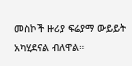መስኮች ዙሪያ ፍሬያማ ውይይት አካሂደናል ብለዋል።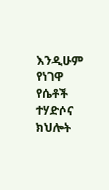እንዲሁም የነገዋ የሴቶች ተሃድሶና ክህሎት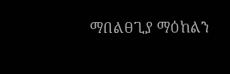ማበልፀጊያ ማዕከልን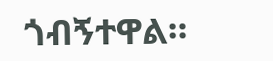ጎብኝተዋል።